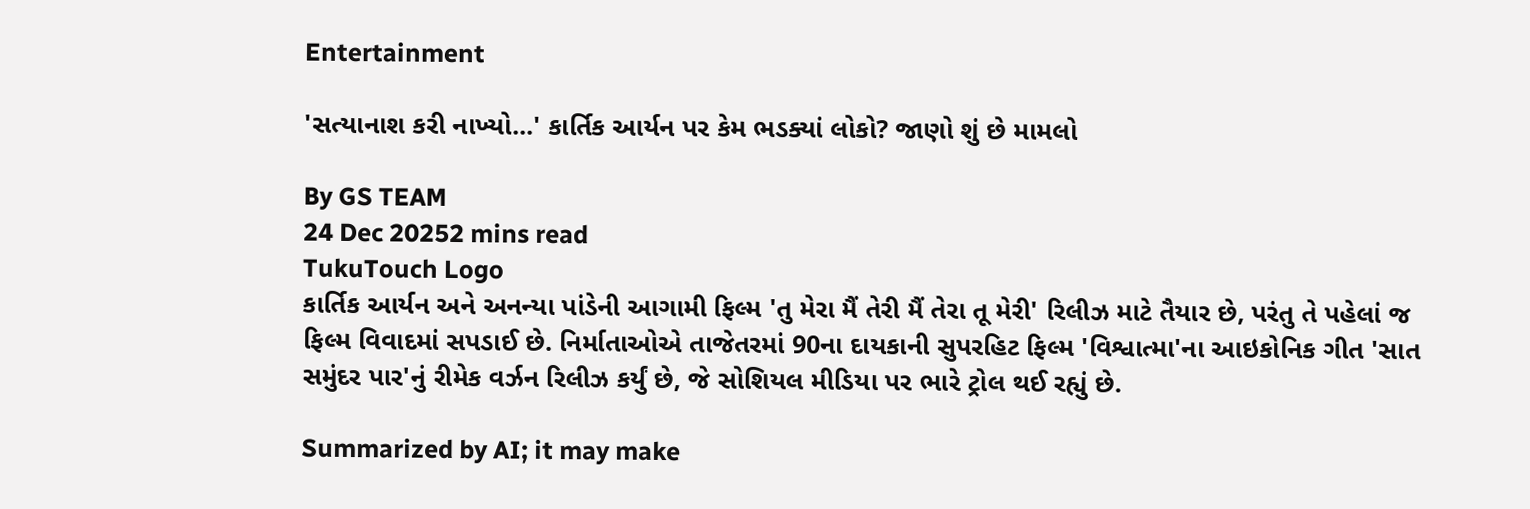Entertainment

'સત્યાનાશ કરી નાખ્યો...' કાર્તિક આર્યન પર કેમ ભડક્યાં લોકો? જાણો શું છે મામલો

By GS TEAM
24 Dec 20252 mins read
TukuTouch Logo
કાર્તિક આર્યન અને અનન્યા પાંડેની આગામી ફિલ્મ 'તુ મેરા મૈં તેરી મૈં તેરા તૂ મેરી' રિલીઝ માટે તૈયાર છે, પરંતુ તે પહેલાં જ ફિલ્મ વિવાદમાં સપડાઈ છે. નિર્માતાઓએ તાજેતરમાં 90ના દાયકાની સુપરહિટ ફિલ્મ 'વિશ્વાત્મા'ના આઇકોનિક ગીત 'સાત સમુંદર પાર'નું રીમેક વર્ઝન રિલીઝ કર્યું છે, જે સોશિયલ મીડિયા પર ભારે ટ્રોલ થઈ રહ્યું છે.

Summarized by AI; it may make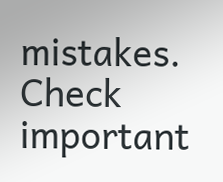mistakes. Check important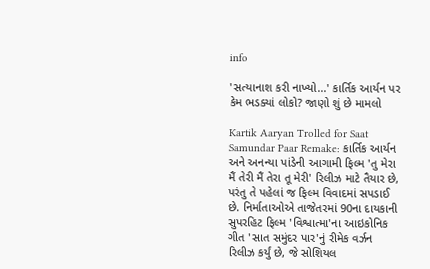info

'સત્યાનાશ કરી નાખ્યો...' કાર્તિક આર્યન પર કેમ ભડક્યાં લોકો? જાણો શું છે મામલો

Kartik Aaryan Trolled for Saat Samundar Paar Remake: કાર્તિક આર્યન અને અનન્યા પાંડેની આગામી ફિલ્મ 'તુ મેરા મૈં તેરી મૈં તેરા તૂ મેરી' રિલીઝ માટે તૈયાર છે, પરંતુ તે પહેલાં જ ફિલ્મ વિવાદમાં સપડાઈ છે. નિર્માતાઓએ તાજેતરમાં 90ના દાયકાની સુપરહિટ ફિલ્મ 'વિશ્વાત્મા'ના આઇકોનિક ગીત 'સાત સમુંદર પાર'નું રીમેક વર્ઝન રિલીઝ કર્યું છે, જે સોશિયલ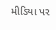મીડિયા પર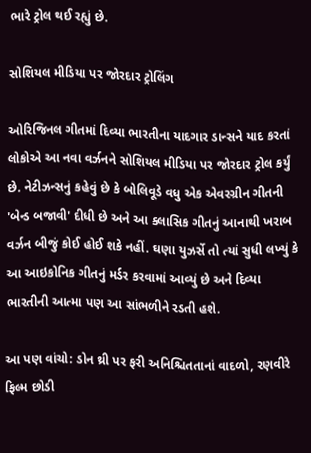ભારે ટ્રોલ થઈ રહ્યું છે.

સોશિયલ મીડિયા પર જોરદાર ટ્રોલિંગ

ઓરિજિનલ ગીતમાં દિવ્યા ભારતીના યાદગાર ડાન્સને યાદ કરતાં લોકોએ આ નવા વર્ઝનને સોશિયલ મીડિયા પર જોરદાર ટ્રોલ કર્યું છે. નેટીઝન્સનું કહેવું છે કે બોલિવૂડે વધુ એક એવરગ્રીન ગીતની 'બેન્ડ બજાવી' દીધી છે અને આ ક્લાસિક ગીતનું આનાથી ખરાબ વર્ઝન બીજું કોઈ હોઈ શકે નહીં. ઘણા યુઝર્સે તો ત્યાં સુધી લખ્યું કે આ આઇકોનિક ગીતનું મર્ડર કરવામાં આવ્યું છે અને દિવ્યા ભારતીની આત્મા પણ આ સાંભળીને રડતી હશે.

આ પણ વાંચો: ડોન થ્રી પર ફરી અનિશ્ચિતતાનાં વાદળો, રણવીરે ફિલ્મ છોડી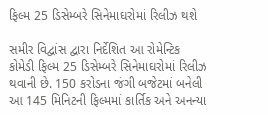ફિલ્મ 25 ડિસેમ્બરે સિનેમાઘરોમાં રિલીઝ થશે

સમીર વિદ્વાંસ દ્વારા નિર્દેશિત આ રોમેન્ટિક કોમેડી ફિલ્મ 25 ડિસેમ્બરે સિનેમાઘરોમાં રિલીઝ થવાની છે. 150 કરોડના જંગી બજેટમાં બનેલી આ 145 મિનિટની ફિલ્મમાં કાર્તિક અને અનન્યા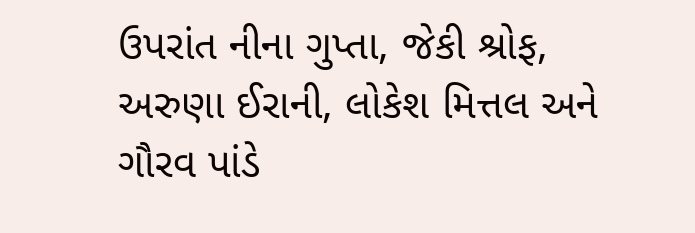ઉપરાંત નીના ગુપ્તા, જેકી શ્રોફ, અરુણા ઈરાની, લોકેશ મિત્તલ અને ગૌરવ પાંડે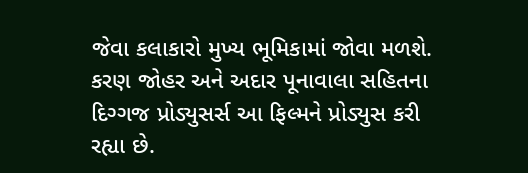જેવા કલાકારો મુખ્ય ભૂમિકામાં જોવા મળશે. કરણ જોહર અને અદાર પૂનાવાલા સહિતના દિગ્ગજ પ્રોડ્યુસર્સ આ ફિલ્મને પ્રોડ્યુસ કરી રહ્યા છે.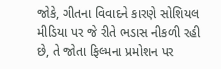જોકે, ગીતના વિવાદને કારણે સોશિયલ મીડિયા પર જે રીતે ભડાસ નીકળી રહી છે, તે જોતા ફિલ્મના પ્રમોશન પર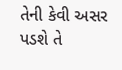તેની કેવી અસર પડશે તે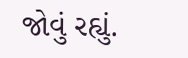જોવું રહ્યું.